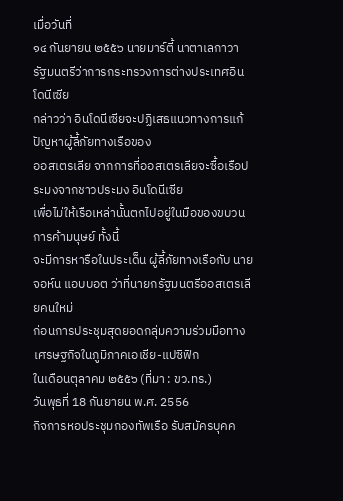เมื่อวันที่
๑๔ กันยายน ๒๕๕๖ นายมาร์ตี้ นาตาเลกาวา รัฐมนตรีว่าการกระทรวงการต่างประเทศอินโดนีเซีย
กล่าวว่า อินโดนีเซียจะปฏิเสธแนวทางการแก้ปัญหาผู้ลี้ภัยทางเรือของ
ออสเตรเลีย จากการที่ออสเตรเลียจะซื้อเรือประมงจากชาวประมง อินโดนีเซีย
เพื่อไม่ให้เรือเหล่านั้นตกไปอยู่ในมือของขบวนการค้ามนุษย์ ทั้งนี้
จะมีการหารือในประเด็น ผู้ลี้ภัยทางเรือกับ นายจอห์น แอบบอต ว่าที่นายกรัฐมนตรีออสเตรเลียคนใหม่
ก่อนการประชุมสุดยอดกลุ่มความร่วมมือทางเศรษฐกิจในภูมิภาคเอเชีย-แปซิฟิก
ในเดือนตุลาคม ๒๕๕๖ (ที่มา : ขว.ทร.)
วันพุธที่ 18 กันยายน พ.ศ. 2556
กิจการหอประชุมกองทัพเรือ รับสมัครบุคค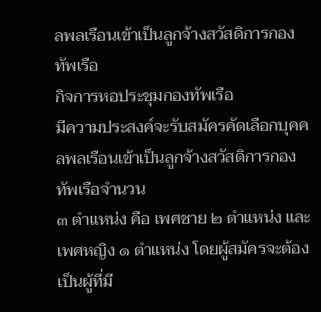ลพลเรือนเข้าเป็นลูกจ้างสวัสดิการกองทัพเรือ
กิจการหอประชุมกองทัพเรือ
มีความประสงค์จะรับสมัครคัดเลือกบุคคลพลเรือนเข้าเป็นลูกจ้างสวัสดิการกองทัพเรือจำนวน
๓ ตำแหน่ง คือ เพศชาย ๒ ตำแหน่ง และเพศหญิง ๑ ตำแหน่ง โดยผู้สมัครจะต้องเป็นผู้ที่มี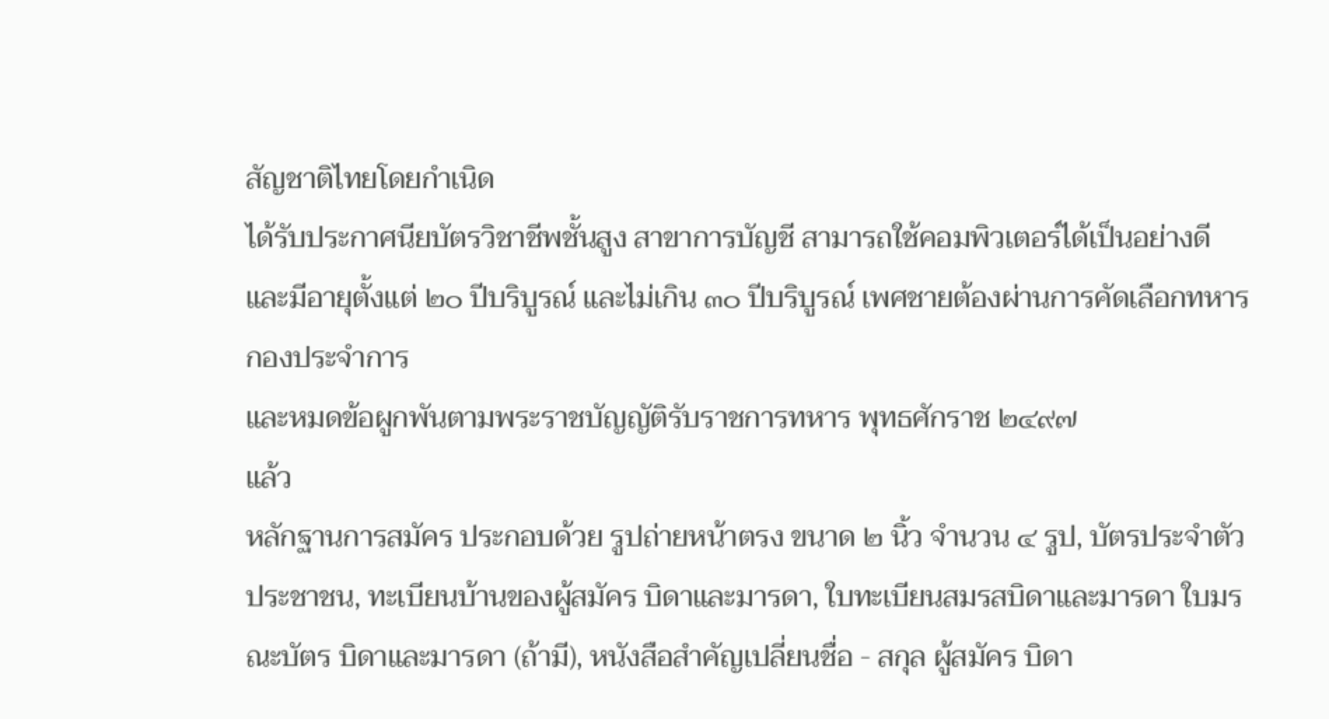สัญชาติไทยโดยกำเนิด
ได้รับประกาศนียบัตรวิชาชีพชั้นสูง สาขาการบัญชี สามารถใช้คอมพิวเตอร์ได้เป็นอย่างดี
และมีอายุตั้งแต่ ๒๐ ปีบริบูรณ์ และไม่เกิน ๓๐ ปีบริบูรณ์ เพศชายต้องผ่านการคัดเลือกทหารกองประจำการ
และหมดข้อผูกพันตามพระราชบัญญัติรับราชการทหาร พุทธศักราช ๒๔๙๗
แล้ว
หลักฐานการสมัคร ประกอบด้วย รูปถ่ายหน้าตรง ขนาด ๒ นิ้ว จำนวน ๔ รูป, บัตรประจำตัวประชาชน, ทะเบียนบ้านของผู้สมัคร บิดาและมารดา, ใบทะเบียนสมรสบิดาและมารดา ใบมรณะบัตร บิดาและมารดา (ถ้ามี), หนังสือสำคัญเปลี่ยนชื่อ - สกุล ผู้สมัคร บิดา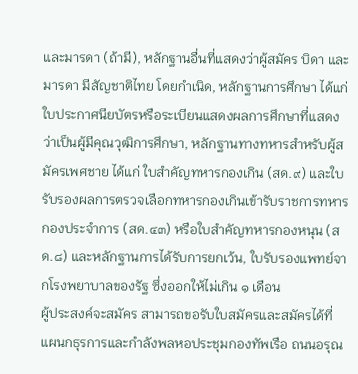และมารดา (ถ้ามี), หลักฐานอื่นที่แสดงว่าผู้สมัคร บิดา และมารดา มีสัญชาติไทย โดยกำเนิด, หลักฐานการศึกษา ได้แก่ ใบประกาศนียบัตรหรือระเบียนแสดงผลการศึกษาที่แสดงว่าเป็นผู้มีคุณวุฒิการศึกษา, หลักฐานทางทหารสำหรับผู้สมัครเพศชาย ได้แก่ ใบสำคัญทหารกองเกิน (สด.๙) และใบรับรองผลการตรวจเลือกทหารกองเกินเข้ารับราชการทหารกองประจำการ (สด.๔๓) หรือใบสำคัญทหารกองหนุน (สด.๘) และหลักฐานการได้รับการยกเว้น, ใบรับรองแพทย์จากโรงพยาบาลของรัฐ ซึ่งออกให้ไม่เกิน ๑ เดือน
ผู้ประสงค์จะสมัคร สามารถขอรับใบสมัครและสมัครได้ที่ แผนกธุรการและกำลังพลหอประชุมกองทัพเรือ ถนนอรุณ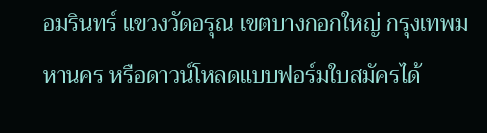อมรินทร์ แขวงวัดอรุณ เขตบางกอกใหญ่ กรุงเทพมหานคร หรือดาวน์โหลดแบบฟอร์มใบสมัครได้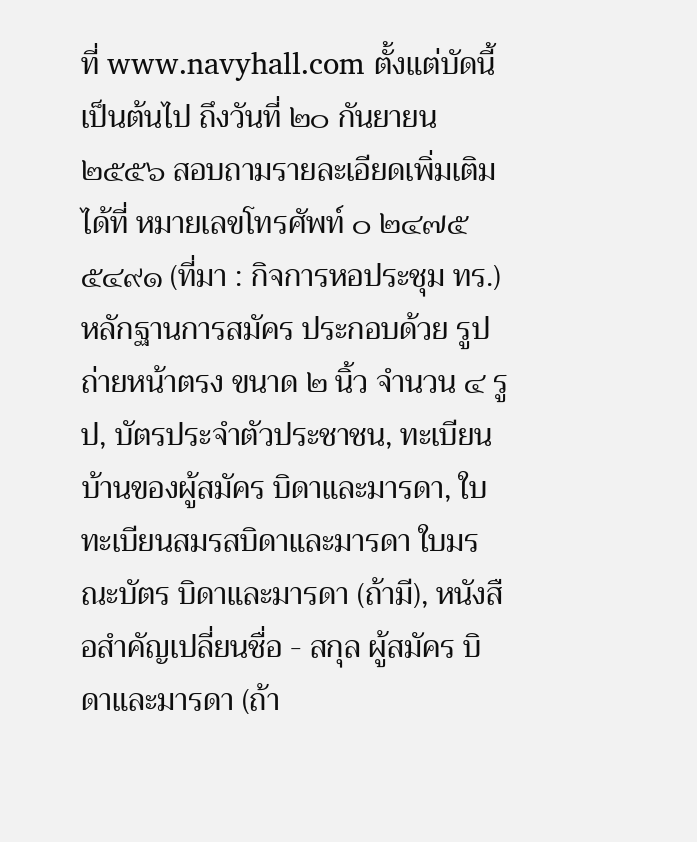ที่ www.navyhall.com ตั้งแต่บัดนี้เป็นต้นไป ถึงวันที่ ๒๐ กันยายน ๒๕๕๖ สอบถามรายละเอียดเพิ่มเติมได้ที่ หมายเลขโทรศัพท์ ๐ ๒๔๗๕ ๕๔๙๑ (ที่มา : กิจการหอประชุม ทร.)
หลักฐานการสมัคร ประกอบด้วย รูปถ่ายหน้าตรง ขนาด ๒ นิ้ว จำนวน ๔ รูป, บัตรประจำตัวประชาชน, ทะเบียนบ้านของผู้สมัคร บิดาและมารดา, ใบทะเบียนสมรสบิดาและมารดา ใบมรณะบัตร บิดาและมารดา (ถ้ามี), หนังสือสำคัญเปลี่ยนชื่อ - สกุล ผู้สมัคร บิดาและมารดา (ถ้า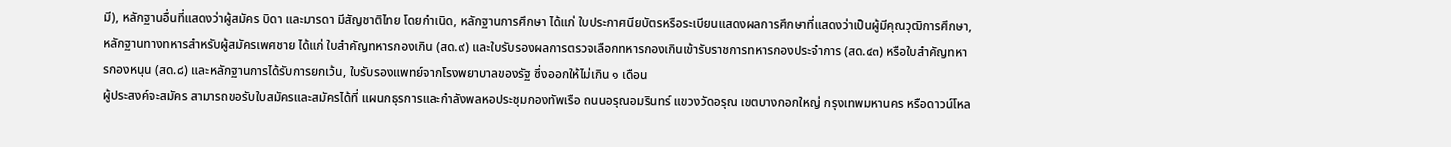มี), หลักฐานอื่นที่แสดงว่าผู้สมัคร บิดา และมารดา มีสัญชาติไทย โดยกำเนิด, หลักฐานการศึกษา ได้แก่ ใบประกาศนียบัตรหรือระเบียนแสดงผลการศึกษาที่แสดงว่าเป็นผู้มีคุณวุฒิการศึกษา, หลักฐานทางทหารสำหรับผู้สมัครเพศชาย ได้แก่ ใบสำคัญทหารกองเกิน (สด.๙) และใบรับรองผลการตรวจเลือกทหารกองเกินเข้ารับราชการทหารกองประจำการ (สด.๔๓) หรือใบสำคัญทหารกองหนุน (สด.๘) และหลักฐานการได้รับการยกเว้น, ใบรับรองแพทย์จากโรงพยาบาลของรัฐ ซึ่งออกให้ไม่เกิน ๑ เดือน
ผู้ประสงค์จะสมัคร สามารถขอรับใบสมัครและสมัครได้ที่ แผนกธุรการและกำลังพลหอประชุมกองทัพเรือ ถนนอรุณอมรินทร์ แขวงวัดอรุณ เขตบางกอกใหญ่ กรุงเทพมหานคร หรือดาวน์โหล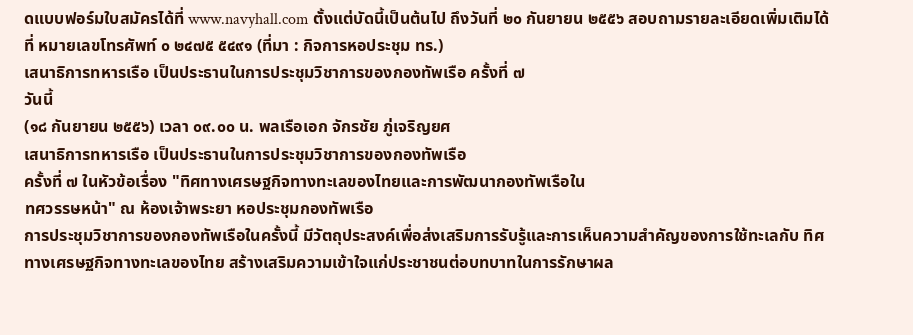ดแบบฟอร์มใบสมัครได้ที่ www.navyhall.com ตั้งแต่บัดนี้เป็นต้นไป ถึงวันที่ ๒๐ กันยายน ๒๕๕๖ สอบถามรายละเอียดเพิ่มเติมได้ที่ หมายเลขโทรศัพท์ ๐ ๒๔๗๕ ๕๔๙๑ (ที่มา : กิจการหอประชุม ทร.)
เสนาธิการทหารเรือ เป็นประธานในการประชุมวิชาการของกองทัพเรือ ครั้งที่ ๗
วันนี้
(๑๘ กันยายน ๒๕๕๖) เวลา ๐๙.๐๐ น. พลเรือเอก จักรชัย ภู่เจริญยศ
เสนาธิการทหารเรือ เป็นประธานในการประชุมวิชาการของกองทัพเรือ
ครั้งที่ ๗ ในหัวข้อเรื่อง "ทิศทางเศรษฐกิจทางทะเลของไทยและการพัฒนากองทัพเรือใน
ทศวรรษหน้า" ณ ห้องเจ้าพระยา หอประชุมกองทัพเรือ
การประชุมวิชาการของกองทัพเรือในครั้งนี้ มีวัตถุประสงค์เพื่อส่งเสริมการรับรู้และการเห็นความสำคัญของการใช้ทะเลกับ ทิศทางเศรษฐกิจทางทะเลของไทย สร้างเสริมความเข้าใจแก่ประชาชนต่อบทบาทในการรักษาผล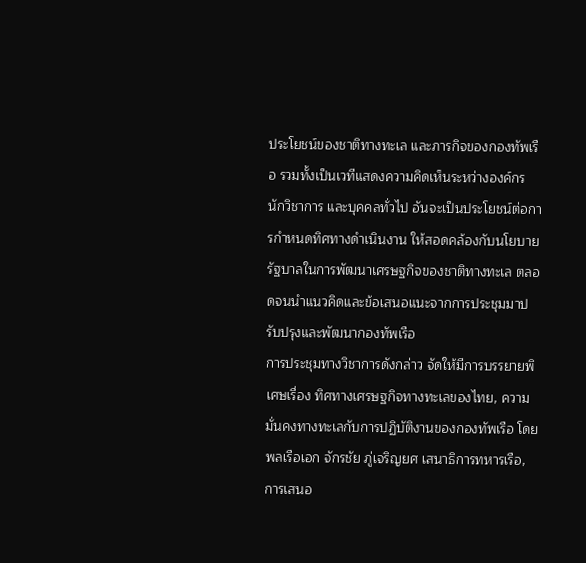ประโยชน์ของชาติทางทะเล และภารกิจของกองทัพเรือ รวมทั้งเป็นเวทีแสดงความคิดเห็นระหว่างองค์กร นักวิชาการ และบุคคลทั่วไป อันจะเป็นประโยชน์ต่อการกำหนดทิศทางดำเนินงาน ให้สอดคล้องกับนโยบายรัฐบาลในการพัฒนาเศรษฐกิจของชาติทางทะเล ตลอดจนนำแนวคิดและข้อเสนอแนะจากการประชุมมาปรับปรุงและพัฒนากองทัพเรือ
การประชุมทางวิชาการดังกล่าว จัดให้มีการบรรยายพิเศษเรื่อง ทิศทางเศรษฐกิจทางทะเลของไทย, ความมั่นคงทางทะเลกับการปฏิบัติงานของกองทัพเรือ โดย พลเรือเอก จักรชัย ภู่เจริญยศ เสนาธิการทหารเรือ, การเสนอ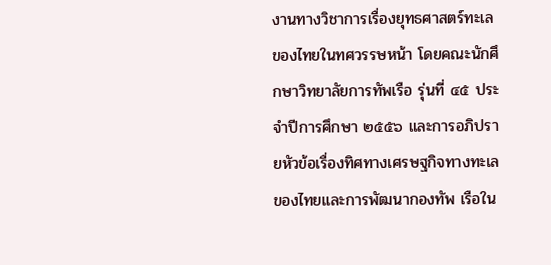งานทางวิชาการเรื่องยุทธศาสตร์ทะเลของไทยในทศวรรษหน้า โดยคณะนักศึกษาวิทยาลัยการทัพเรือ รุ่นที่ ๔๕ ประจำปีการศึกษา ๒๕๕๖ และการอภิปรายหัวข้อเรื่องทิศทางเศรษฐกิจทางทะเลของไทยและการพัฒนากองทัพ เรือใน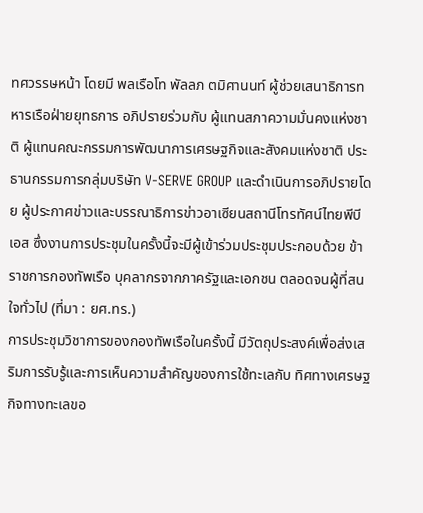ทศวรรษหน้า โดยมี พลเรือโท พัลลภ ตมิศานนท์ ผู้ช่วยเสนาธิการทหารเรือฝ่ายยุทธการ อภิปรายร่วมกับ ผู้แทนสภาความมั่นคงแห่งชาติ ผู้แทนคณะกรรมการพัฒนาการเศรษฐกิจและสังคมแห่งชาติ ประธานกรรมการกลุ่มบริษัท V-SERVE GROUP และดำเนินการอภิปรายโดย ผู้ประกาศข่าวและบรรณาธิการข่าวอาเซียนสถานีโทรทัศน์ไทยพีบีเอส ซึ่งงานการประชุมในครั้งนี้จะมีผู้เข้าร่วมประชุมประกอบด้วย ข้าราชการกองทัพเรือ บุคลากรจากภาครัฐและเอกชน ตลอดจนผู้ที่สนใจทั่วไป (ที่มา : ยศ.ทร.)
การประชุมวิชาการของกองทัพเรือในครั้งนี้ มีวัตถุประสงค์เพื่อส่งเสริมการรับรู้และการเห็นความสำคัญของการใช้ทะเลกับ ทิศทางเศรษฐกิจทางทะเลขอ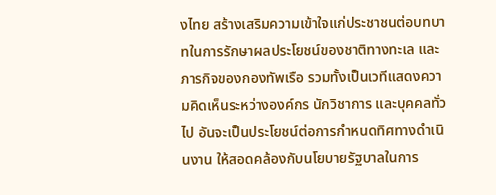งไทย สร้างเสริมความเข้าใจแก่ประชาชนต่อบทบาทในการรักษาผลประโยชน์ของชาติทางทะเล และภารกิจของกองทัพเรือ รวมทั้งเป็นเวทีแสดงความคิดเห็นระหว่างองค์กร นักวิชาการ และบุคคลทั่วไป อันจะเป็นประโยชน์ต่อการกำหนดทิศทางดำเนินงาน ให้สอดคล้องกับนโยบายรัฐบาลในการ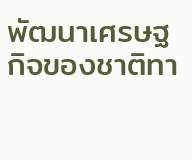พัฒนาเศรษฐกิจของชาติทา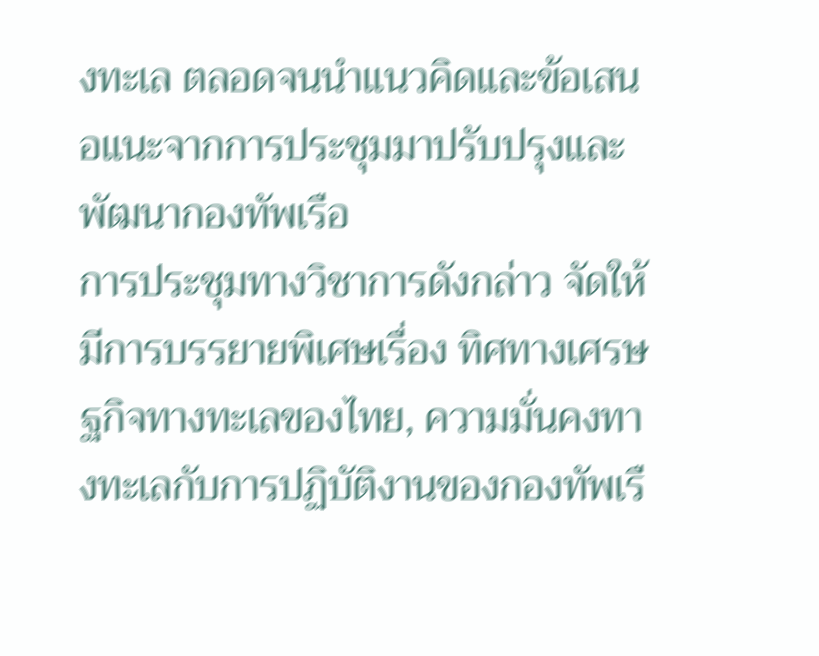งทะเล ตลอดจนนำแนวคิดและข้อเสนอแนะจากการประชุมมาปรับปรุงและพัฒนากองทัพเรือ
การประชุมทางวิชาการดังกล่าว จัดให้มีการบรรยายพิเศษเรื่อง ทิศทางเศรษฐกิจทางทะเลของไทย, ความมั่นคงทางทะเลกับการปฏิบัติงานของกองทัพเรื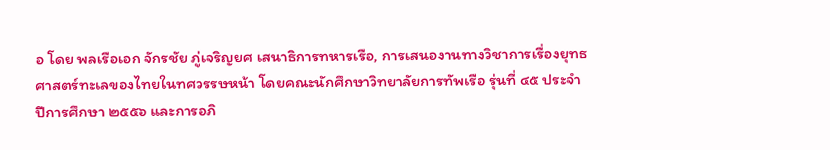อ โดย พลเรือเอก จักรชัย ภู่เจริญยศ เสนาธิการทหารเรือ, การเสนองานทางวิชาการเรื่องยุทธศาสตร์ทะเลของไทยในทศวรรษหน้า โดยคณะนักศึกษาวิทยาลัยการทัพเรือ รุ่นที่ ๔๕ ประจำปีการศึกษา ๒๕๕๖ และการอภิ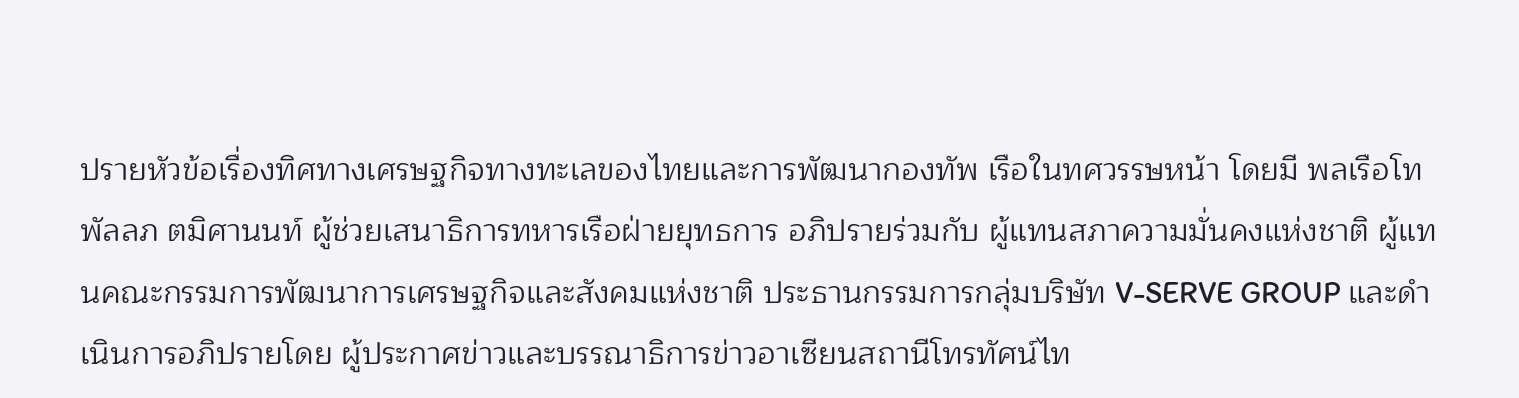ปรายหัวข้อเรื่องทิศทางเศรษฐกิจทางทะเลของไทยและการพัฒนากองทัพ เรือในทศวรรษหน้า โดยมี พลเรือโท พัลลภ ตมิศานนท์ ผู้ช่วยเสนาธิการทหารเรือฝ่ายยุทธการ อภิปรายร่วมกับ ผู้แทนสภาความมั่นคงแห่งชาติ ผู้แทนคณะกรรมการพัฒนาการเศรษฐกิจและสังคมแห่งชาติ ประธานกรรมการกลุ่มบริษัท V-SERVE GROUP และดำเนินการอภิปรายโดย ผู้ประกาศข่าวและบรรณาธิการข่าวอาเซียนสถานีโทรทัศน์ไท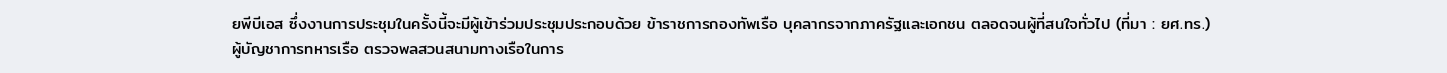ยพีบีเอส ซึ่งงานการประชุมในครั้งนี้จะมีผู้เข้าร่วมประชุมประกอบด้วย ข้าราชการกองทัพเรือ บุคลากรจากภาครัฐและเอกชน ตลอดจนผู้ที่สนใจทั่วไป (ที่มา : ยศ.ทร.)
ผู้บัญชาการทหารเรือ ตรวจพลสวนสนามทางเรือในการ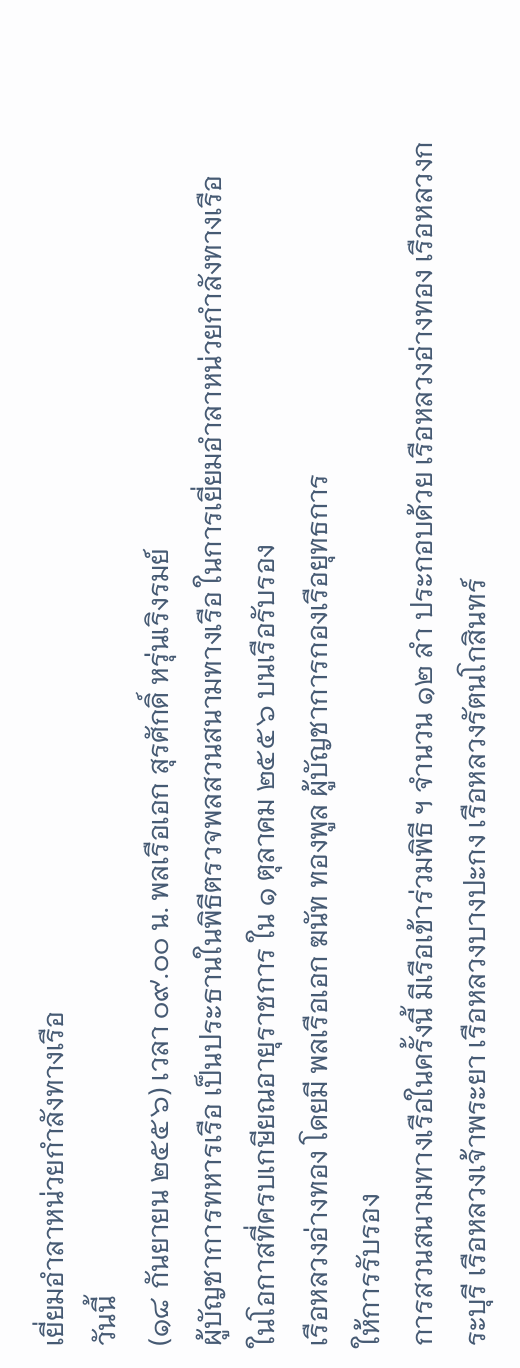เยี่ยมอำลาหน่วยกำลังทางเรือ
วันนี้
(๑๘ กันยายน ๒๕๕๖) เวลา ๐๙.๐๐ น. พลเรือเอก สุรศักดิ์ หรุ่นเริงรมย์
ผู้บัญชาการทหารเรือ เป็นประธานในพิธีตรวจพลสวนสนามทางเรือ ในการเยี่ยมอำลาหน่วยกำลังทางเรือ
ในโอกาสที่ครบเกษียณอายุราชการ ใน ๑ ตุลาคม ๒๕๕๖ บนเรือรับรอง
เรือหลวงอ่างทอง โดยมี พลเรือเอก ฆนัท ทองพูล ผู้บัญชาการกองเรือยุทธการ
ให้การรับรอง
การสวนสนามทางเรือในครั้งนี้ มีเรือเข้าร่วมพิธี ฯ จำนวน ๑๒ ลำ ประกอบด้วย เรือหลวงอ่างทอง เรือหลวงกระบุรี เรือหลวงเจ้าพระยา เรือหลวงบางปะกง เรือหลวงรัตนโกสินทร์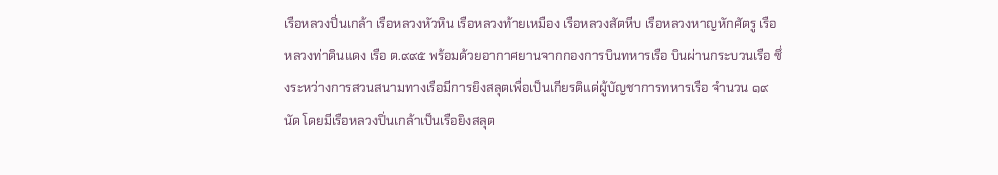เรือหลวงปิ่นเกล้า เรือหลวงหัวหิน เรือหลวงท้ายเหมือง เรือหลวงสัตหีบ เรือหลวงหาญหักศัตรู เรือหลวงท่าดินแดง เรือ ต.๙๙๕ พร้อมด้วยอากาศยานจากกองการบินทหารเรือ บินผ่านกระบวนเรือ ซึ่งระหว่างการสวนสนามทางเรือมีการยิงสลุตเพื่อเป็นเกียรติแด่ผู้บัญชาการทหารเรือ จำนวน ๑๙ นัด โดยมีเรือหลวงปิ่นเกล้าเป็นเรือยิงสลุต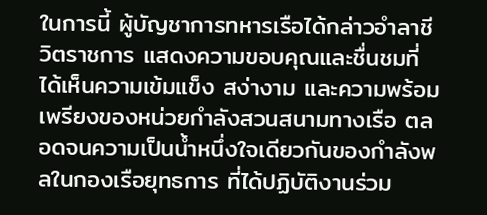ในการนี้ ผู้บัญชาการทหารเรือได้กล่าวอำลาชีวิตราชการ แสดงความขอบคุณและชื่นชมที่ได้เห็นความเข้มแข็ง สง่างาม และความพร้อมเพรียงของหน่วยกำลังสวนสนามทางเรือ ตลอดจนความเป็นน้ำหนึ่งใจเดียวกันของกำลังพลในกองเรือยุทธการ ที่ได้ปฏิบัติงานร่วม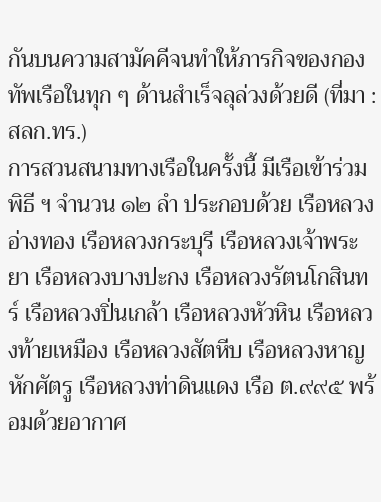กันบนความสามัคคีจนทำให้ภารกิจของกองทัพเรือในทุก ๆ ด้านสำเร็จลุล่วงด้วยดี (ที่มา : สลก.ทร.)
การสวนสนามทางเรือในครั้งนี้ มีเรือเข้าร่วมพิธี ฯ จำนวน ๑๒ ลำ ประกอบด้วย เรือหลวงอ่างทอง เรือหลวงกระบุรี เรือหลวงเจ้าพระยา เรือหลวงบางปะกง เรือหลวงรัตนโกสินทร์ เรือหลวงปิ่นเกล้า เรือหลวงหัวหิน เรือหลวงท้ายเหมือง เรือหลวงสัตหีบ เรือหลวงหาญหักศัตรู เรือหลวงท่าดินแดง เรือ ต.๙๙๕ พร้อมด้วยอากาศ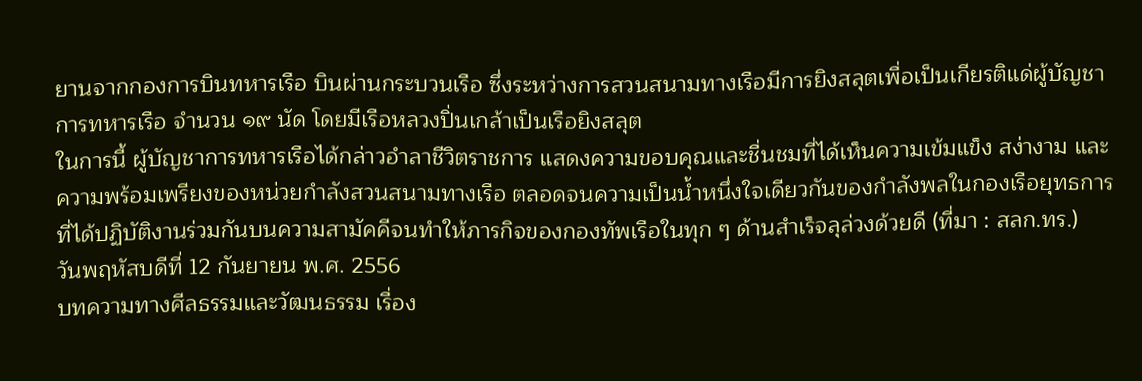ยานจากกองการบินทหารเรือ บินผ่านกระบวนเรือ ซึ่งระหว่างการสวนสนามทางเรือมีการยิงสลุตเพื่อเป็นเกียรติแด่ผู้บัญชาการทหารเรือ จำนวน ๑๙ นัด โดยมีเรือหลวงปิ่นเกล้าเป็นเรือยิงสลุต
ในการนี้ ผู้บัญชาการทหารเรือได้กล่าวอำลาชีวิตราชการ แสดงความขอบคุณและชื่นชมที่ได้เห็นความเข้มแข็ง สง่างาม และความพร้อมเพรียงของหน่วยกำลังสวนสนามทางเรือ ตลอดจนความเป็นน้ำหนึ่งใจเดียวกันของกำลังพลในกองเรือยุทธการ ที่ได้ปฏิบัติงานร่วมกันบนความสามัคคีจนทำให้ภารกิจของกองทัพเรือในทุก ๆ ด้านสำเร็จลุล่วงด้วยดี (ที่มา : สลก.ทร.)
วันพฤหัสบดีที่ 12 กันยายน พ.ศ. 2556
บทความทางศีลธรรมและวัฒนธรรม เรื่อง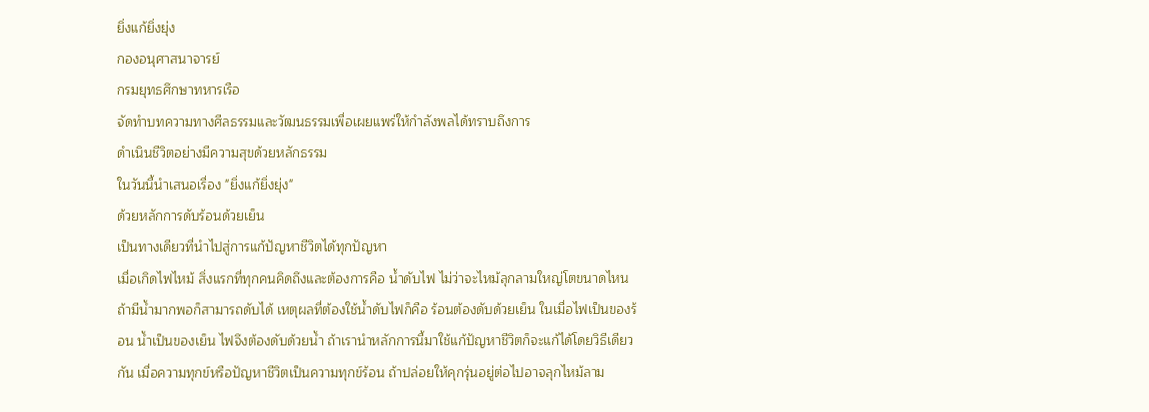ยิ่งแก้ยิ่งยุ่ง
กองอนุศาสนาจารย์
กรมยุทธศึกษาทหารเรือ
จัดทำบทความทางศีลธรรมและวัฒนธรรมเพื่อเผยแพร่ให้กำลังพลได้ทราบถึงการ
ดำเนินชีวิตอย่างมีความสุขด้วยหลักธรรม
ในวันนี้นำเสนอเรื่อง "ยิ่งแก้ยิ่งยุ่ง"
ด้วยหลักการดับร้อนด้วยเย็น
เป็นทางเดียวที่นำไปสู่การแก้ปัญหาชีวิตได้ทุกปัญหา
เมื่อเกิดไฟไหม้ สิ่งแรกที่ทุกคนคิดถึงและต้องการคือ น้ำดับไฟ ไม่ว่าจะไหม้ลุกลามใหญ่โตขนาดไหน ถ้ามีน้ำมากพอก็สามารถดับได้ เหตุผลที่ต้องใช้น้ำดับไฟก็คือ ร้อนต้องดับด้วยเย็น ในเมื่อไฟเป็นของร้อน น้ำเป็นของเย็น ไฟจึงต้องดับด้วยน้ำ ถ้าเรานำหลักการนี้มาใช้แก้ปัญหาชีวิตก็จะแก้ได้โดยวิธีเดียวกัน เมื่อความทุกข์หรือปัญหาชีวิตเป็นความทุกข์ร้อน ถ้าปล่อยให้คุกรุ่นอยู่ต่อไปอาจลุกไหม้ลาม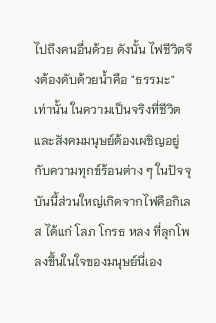ไปถึงคนอื่นด้วย ดังนั้น ไฟชีวิตจึงต้องดับด้วยน้ำคือ "ธรรมะ" เท่านั้น ในความเป็นจริงที่ชีวิตและสังคมมนุษย์ต้องเผชิญอยู่กับความทุกข์ร้อนต่าง ๆ ในปัจจุบันนี้ส่วนใหญ่เกิดจากไฟคือกิเลส ได้แก่ โลภ โกรธ หลง ที่ลุกโพลงขึ้นในใจของมนุษย์นี่เอง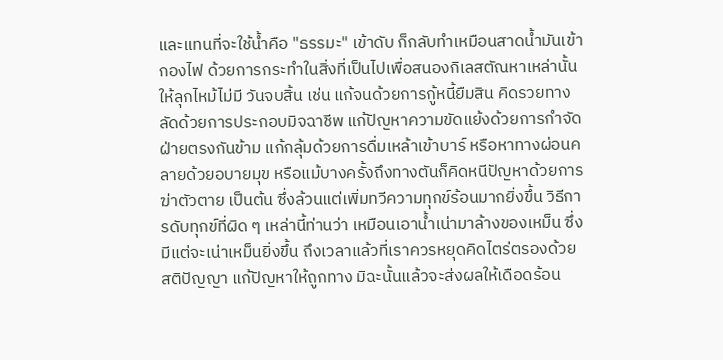และแทนที่จะใช้น้ำคือ "ธรรมะ" เข้าดับ ก็กลับทำเหมือนสาดน้ำมันเข้ากองไฟ ด้วยการกระทำในสิ่งที่เป็นไปเพื่อสนองกิเลสตัณหาเหล่านั้นให้ลุกไหม้ไม่มี วันจบสิ้น เช่น แก้จนด้วยการกู้หนี้ยืมสิน คิดรวยทางลัดด้วยการประกอบมิจฉาชีพ แก้ปัญหาความขัดแย้งด้วยการกำจัดฝ่ายตรงกันข้าม แก้กลุ้มด้วยการดื่มเหล้าเข้าบาร์ หรือหาทางผ่อนคลายด้วยอบายมุข หรือแม้บางครั้งถึงทางตันก็คิดหนีปัญหาด้วยการฆ่าตัวตาย เป็นต้น ซึ่งล้วนแต่เพิ่มทวีความทุกข์ร้อนมากยิ่งขึ้น วิธีการดับทุกข์ที่ผิด ๆ เหล่านี้ท่านว่า เหมือนเอาน้ำเน่ามาล้างของเหม็น ซึ่งมีแต่จะเน่าเหม็นยิ่งขึ้น ถึงเวลาแล้วที่เราควรหยุดคิดไตร่ตรองด้วยสติปัญญา แก้ปัญหาให้ถูกทาง มิฉะนั้นแล้วจะส่งผลให้เดือดร้อน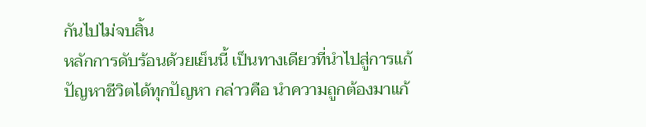กันไปไม่จบสิ้น
หลักการดับร้อนด้วยเย็นนี้ เป็นทางเดียวที่นำไปสู่การแก้ปัญหาชีวิตได้ทุกปัญหา กล่าวคือ นำความถูกต้องมาแก้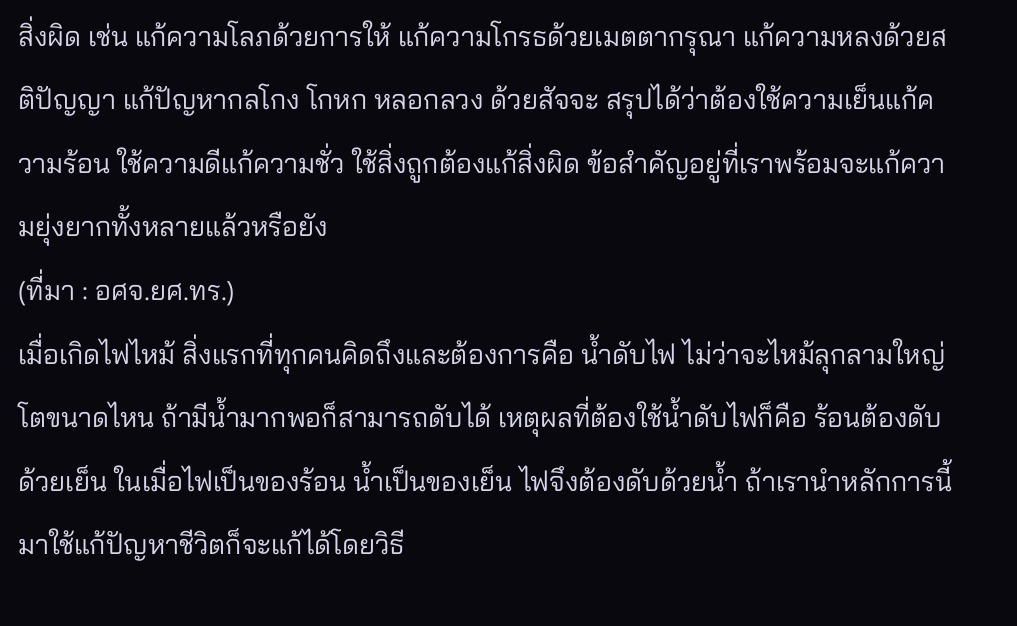สิ่งผิด เช่น แก้ความโลภด้วยการให้ แก้ความโกรธด้วยเมตตากรุณา แก้ความหลงด้วยสติปัญญา แก้ปัญหากลโกง โกหก หลอกลวง ด้วยสัจจะ สรุปได้ว่าต้องใช้ความเย็นแก้ความร้อน ใช้ความดีแก้ความชั่ว ใช้สิ่งถูกต้องแก้สิ่งผิด ข้อสำคัญอยู่ที่เราพร้อมจะแก้ความยุ่งยากทั้งหลายแล้วหรือยัง
(ที่มา : อศจ.ยศ.ทร.)
เมื่อเกิดไฟไหม้ สิ่งแรกที่ทุกคนคิดถึงและต้องการคือ น้ำดับไฟ ไม่ว่าจะไหม้ลุกลามใหญ่โตขนาดไหน ถ้ามีน้ำมากพอก็สามารถดับได้ เหตุผลที่ต้องใช้น้ำดับไฟก็คือ ร้อนต้องดับด้วยเย็น ในเมื่อไฟเป็นของร้อน น้ำเป็นของเย็น ไฟจึงต้องดับด้วยน้ำ ถ้าเรานำหลักการนี้มาใช้แก้ปัญหาชีวิตก็จะแก้ได้โดยวิธี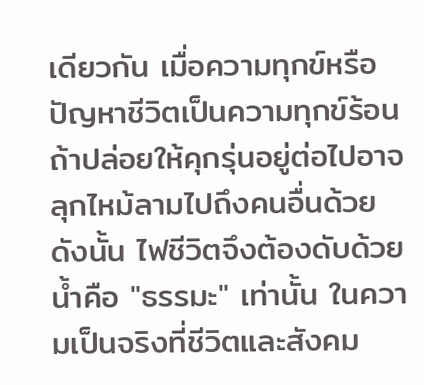เดียวกัน เมื่อความทุกข์หรือปัญหาชีวิตเป็นความทุกข์ร้อน ถ้าปล่อยให้คุกรุ่นอยู่ต่อไปอาจลุกไหม้ลามไปถึงคนอื่นด้วย ดังนั้น ไฟชีวิตจึงต้องดับด้วยน้ำคือ "ธรรมะ" เท่านั้น ในความเป็นจริงที่ชีวิตและสังคม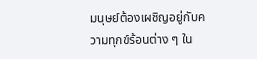มนุษย์ต้องเผชิญอยู่กับความทุกข์ร้อนต่าง ๆ ใน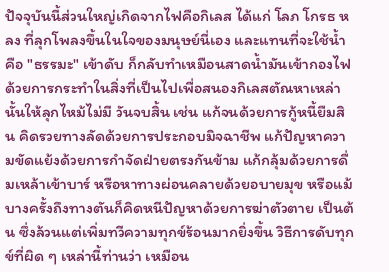ปัจจุบันนี้ส่วนใหญ่เกิดจากไฟคือกิเลส ได้แก่ โลภ โกรธ หลง ที่ลุกโพลงขึ้นในใจของมนุษย์นี่เอง และแทนที่จะใช้น้ำคือ "ธรรมะ" เข้าดับ ก็กลับทำเหมือนสาดน้ำมันเข้ากองไฟ ด้วยการกระทำในสิ่งที่เป็นไปเพื่อสนองกิเลสตัณหาเหล่านั้นให้ลุกไหม้ไม่มี วันจบสิ้น เช่น แก้จนด้วยการกู้หนี้ยืมสิน คิดรวยทางลัดด้วยการประกอบมิจฉาชีพ แก้ปัญหาความขัดแย้งด้วยการกำจัดฝ่ายตรงกันข้าม แก้กลุ้มด้วยการดื่มเหล้าเข้าบาร์ หรือหาทางผ่อนคลายด้วยอบายมุข หรือแม้บางครั้งถึงทางตันก็คิดหนีปัญหาด้วยการฆ่าตัวตาย เป็นต้น ซึ่งล้วนแต่เพิ่มทวีความทุกข์ร้อนมากยิ่งขึ้น วิธีการดับทุกข์ที่ผิด ๆ เหล่านี้ท่านว่า เหมือน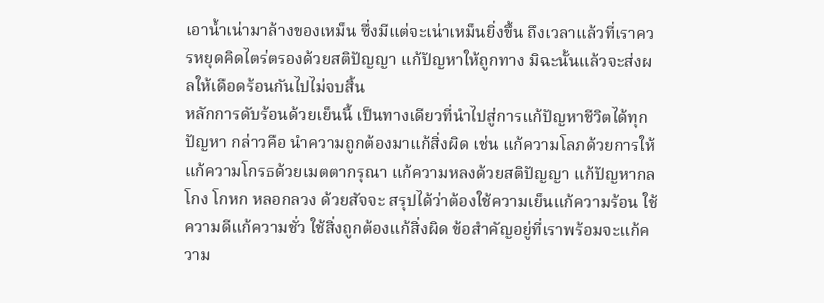เอาน้ำเน่ามาล้างของเหม็น ซึ่งมีแต่จะเน่าเหม็นยิ่งขึ้น ถึงเวลาแล้วที่เราควรหยุดคิดไตร่ตรองด้วยสติปัญญา แก้ปัญหาให้ถูกทาง มิฉะนั้นแล้วจะส่งผลให้เดือดร้อนกันไปไม่จบสิ้น
หลักการดับร้อนด้วยเย็นนี้ เป็นทางเดียวที่นำไปสู่การแก้ปัญหาชีวิตได้ทุกปัญหา กล่าวคือ นำความถูกต้องมาแก้สิ่งผิด เช่น แก้ความโลภด้วยการให้ แก้ความโกรธด้วยเมตตากรุณา แก้ความหลงด้วยสติปัญญา แก้ปัญหากลโกง โกหก หลอกลวง ด้วยสัจจะ สรุปได้ว่าต้องใช้ความเย็นแก้ความร้อน ใช้ความดีแก้ความชั่ว ใช้สิ่งถูกต้องแก้สิ่งผิด ข้อสำคัญอยู่ที่เราพร้อมจะแก้ความ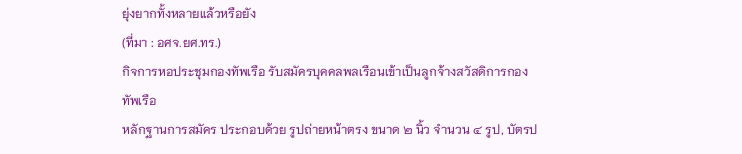ยุ่งยากทั้งหลายแล้วหรือยัง
(ที่มา : อศจ.ยศ.ทร.)
กิจการหอประชุมกองทัพเรือ รับสมัครบุคคลพลเรือนเข้าเป็นลูกจ้างสวัสดิการกองทัพเรือ
หลักฐานการสมัคร ประกอบด้วย รูปถ่ายหน้าตรง ขนาด ๒ นิ้ว จำนวน ๔ รูป, บัตรป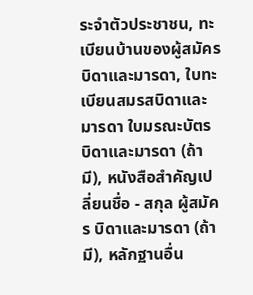ระจำตัวประชาชน, ทะเบียนบ้านของผู้สมัคร บิดาและมารดา, ใบทะเบียนสมรสบิดาและมารดา ใบมรณะบัตร บิดาและมารดา (ถ้ามี), หนังสือสำคัญเปลี่ยนชื่อ - สกุล ผู้สมัคร บิดาและมารดา (ถ้ามี), หลักฐานอื่น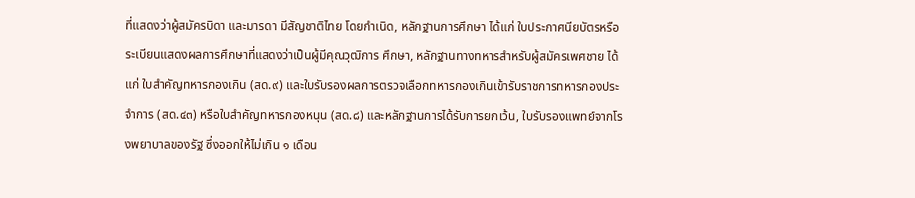ที่แสดงว่าผู้สมัครบิดา และมารดา มีสัญชาติไทย โดยกำเนิด, หลักฐานการศึกษา ได้แก่ ใบประกาศนียบัตรหรือระเบียนแสดงผลการศึกษาที่แสดงว่าเป็นผู้มีคุณวุฒิการ ศึกษา, หลักฐานทางทหารสำหรับผู้สมัครเพศชาย ได้แก่ ใบสำคัญทหารกองเกิน (สด.๙) และใบรับรองผลการตรวจเลือกทหารกองเกินเข้ารับราชการทหารกองประจำการ (สด.๔๓) หรือใบสำคัญทหารกองหนุน (สด.๘) และหลักฐานการได้รับการยกเว้น, ใบรับรองแพทย์จากโรงพยาบาลของรัฐ ซึ่งออกให้ไม่เกิน ๑ เดือน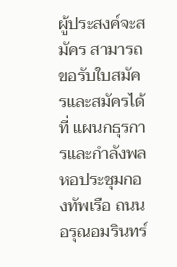ผู้ประสงค์จะสมัคร สามารถขอรับใบสมัครและสมัครได้ที่ แผนกธุรการและกำลังพลหอประชุมกองทัพเรือ ถนนอรุณอมรินทร์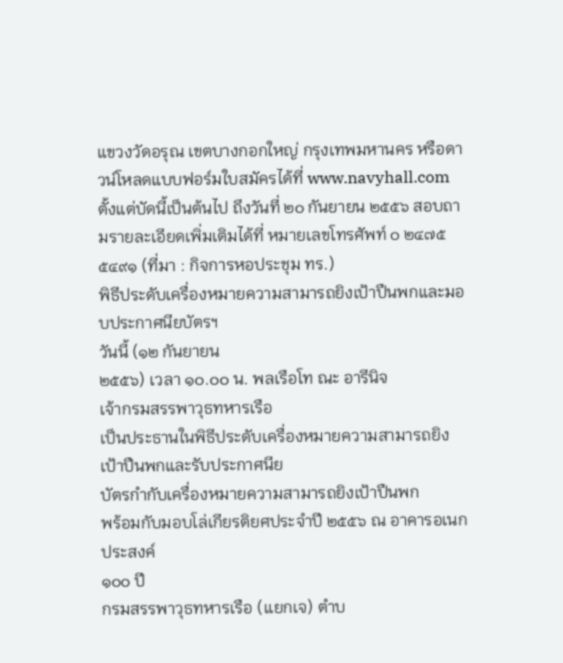แขวงวัดอรุณ เขตบางกอกใหญ่ กรุงเทพมหานคร หรือดาวน์โหลดแบบฟอร์มใบสมัครได้ที่ www.navyhall.com ตั้งแต่บัดนี้เป็นต้นไป ถึงวันที่ ๒๐ กันยายน ๒๕๕๖ สอบถามรายละเอียดเพิ่มเติมได้ที่ หมายเลขโทรศัพท์ ๐ ๒๔๗๕ ๕๔๙๑ (ที่มา : กิจการหอประชุม ทร.)
พิธีประดับเครื่องหมายความสามารถยิงเป้าปืนพกและมอบประกาศนียบัตรฯ
วันนี้ (๑๒ กันยายน
๒๕๕๖) เวลา ๑๐.๐๐ น. พลเรือโท ณะ อารีนิจ
เจ้ากรมสรรพาวุธทหารเรือ
เป็นประธานในพิธีประดับเครื่องหมายความสามารถยิงเป้าปืนพกและรับประกาศนีย
บัตรกำกับเครื่องหมายความสามารถยิงเป้าปืนพก
พร้อมกับมอบโล่เกียรติยศประจำปี ๒๕๕๖ ณ อาคารอเนกประสงค์
๑๐๐ ปี
กรมสรรพาวุธทหารเรือ (แยกเจ) ตำบ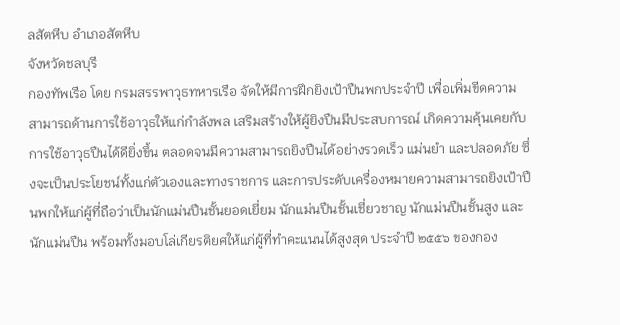ลสัตหีบ อำเภอสัตหีบ
จังหวัดชลบุรี
กองทัพเรือ โดย กรมสรรพาวุธทหารเรือ จัดให้มีการฝึกยิงเป้าปืนพกประจำปี เพื่อเพิ่มขีดความสามารถด้านการใช้อาวุธให้แก่กำลังพล เสริมสร้างให้ผู้ยิงปืนมีประสบการณ์ เกิดความคุ้นเคยกับการใช้อาวุธปืนได้ดียิ่งขึ้น ตลอดจนมีความสามารถยิงปืนได้อย่างรวดเร็ว แม่นยำ และปลอดภัย ซึ่งจะเป็นประโยชน์ทั้งแก่ตัวเองและทางราชการ และการประดับเครื่องหมายความสามารถยิงเป้าปืนพกให้แก่ผู้ที่ถือว่าเป็นนักแม่นปืนชั้นยอดเยี่ยม นักแม่นปืนชั้นเชี่ยวชาญ นักแม่นปืนชั้นสูง และนักแม่นปืน พร้อมทั้งมอบโล่เกียรติยศให้แก่ผู้ที่ทำคะแนนได้สูงสุด ประจำปี ๒๕๕๖ ของกอง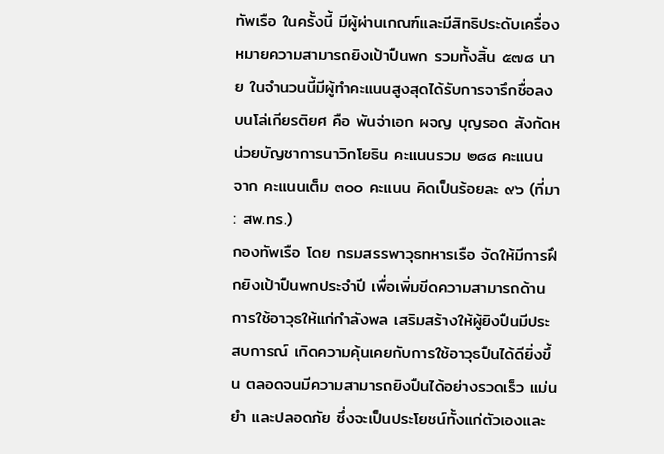ทัพเรือ ในครั้งนี้ มีผู้ผ่านเกณฑ์และมีสิทธิประดับเครื่องหมายความสามารถยิงเป้าปืนพก รวมทั้งสิ้น ๕๗๘ นาย ในจำนวนนี้มีผู้ทำคะแนนสูงสุดได้รับการจารึกชื่อลงบนโล่เกียรติยศ คือ พันจ่าเอก ผจญ บุญรอด สังกัดหน่วยบัญชาการนาวิกโยธิน คะแนนรวม ๒๘๘ คะแนน จาก คะแนนเต็ม ๓๐๐ คะแนน คิดเป็นร้อยละ ๙๖ (ที่มา : สพ.ทร.)
กองทัพเรือ โดย กรมสรรพาวุธทหารเรือ จัดให้มีการฝึกยิงเป้าปืนพกประจำปี เพื่อเพิ่มขีดความสามารถด้านการใช้อาวุธให้แก่กำลังพล เสริมสร้างให้ผู้ยิงปืนมีประสบการณ์ เกิดความคุ้นเคยกับการใช้อาวุธปืนได้ดียิ่งขึ้น ตลอดจนมีความสามารถยิงปืนได้อย่างรวดเร็ว แม่นยำ และปลอดภัย ซึ่งจะเป็นประโยชน์ทั้งแก่ตัวเองและ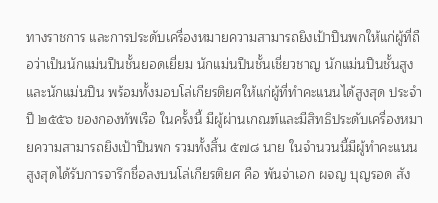ทางราชการ และการประดับเครื่องหมายความสามารถยิงเป้าปืนพกให้แก่ผู้ที่ถือว่าเป็นนักแม่นปืนชั้นยอดเยี่ยม นักแม่นปืนชั้นเชี่ยวชาญ นักแม่นปืนชั้นสูง และนักแม่นปืน พร้อมทั้งมอบโล่เกียรติยศให้แก่ผู้ที่ทำคะแนนได้สูงสุด ประจำปี ๒๕๕๖ ของกองทัพเรือ ในครั้งนี้ มีผู้ผ่านเกณฑ์และมีสิทธิประดับเครื่องหมายความสามารถยิงเป้าปืนพก รวมทั้งสิ้น ๕๗๘ นาย ในจำนวนนี้มีผู้ทำคะแนนสูงสุดได้รับการจารึกชื่อลงบนโล่เกียรติยศ คือ พันจ่าเอก ผจญ บุญรอด สัง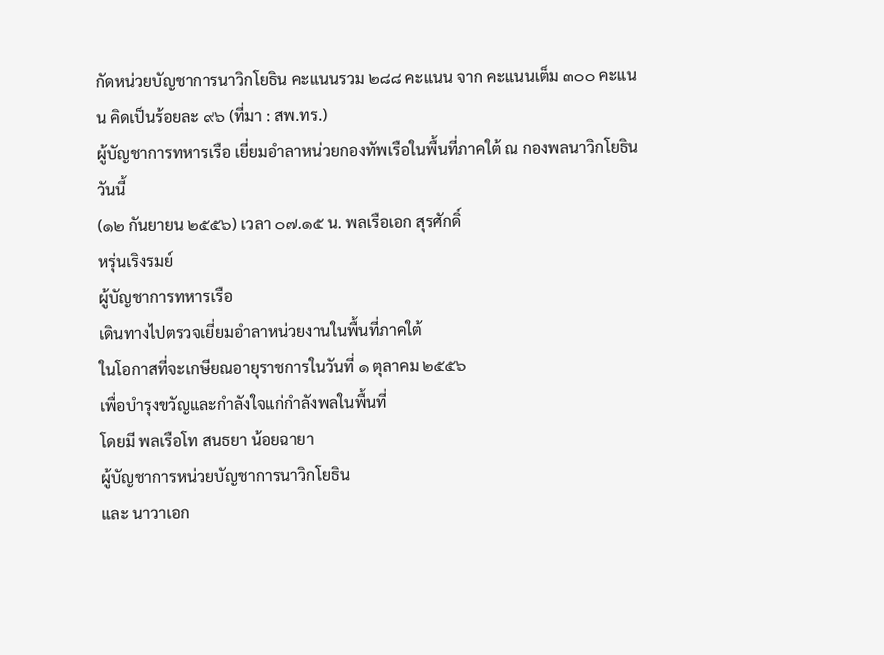กัดหน่วยบัญชาการนาวิกโยธิน คะแนนรวม ๒๘๘ คะแนน จาก คะแนนเต็ม ๓๐๐ คะแนน คิดเป็นร้อยละ ๙๖ (ที่มา : สพ.ทร.)
ผู้บัญชาการทหารเรือ เยี่ยมอำลาหน่วยกองทัพเรือในพื้นที่ภาคใต้ ณ กองพลนาวิกโยธิน
วันนี้
(๑๒ กันยายน ๒๕๕๖) เวลา ๐๗.๑๕ น. พลเรือเอก สุรศักดิ์
หรุ่นเริงรมย์
ผู้บัญชาการทหารเรือ
เดินทางไปตรวจเยี่ยมอำลาหน่วยงานในพื้นที่ภาคใต้
ในโอกาสที่จะเกษียณอายุราชการในวันที่ ๑ ตุลาคม ๒๕๕๖
เพื่อบำรุงขวัญและกำลังใจแก่กำลังพลในพื้นที่
โดยมี พลเรือโท สนธยา น้อยฉายา
ผู้บัญชาการหน่วยบัญชาการนาวิกโยธิน
และ นาวาเอก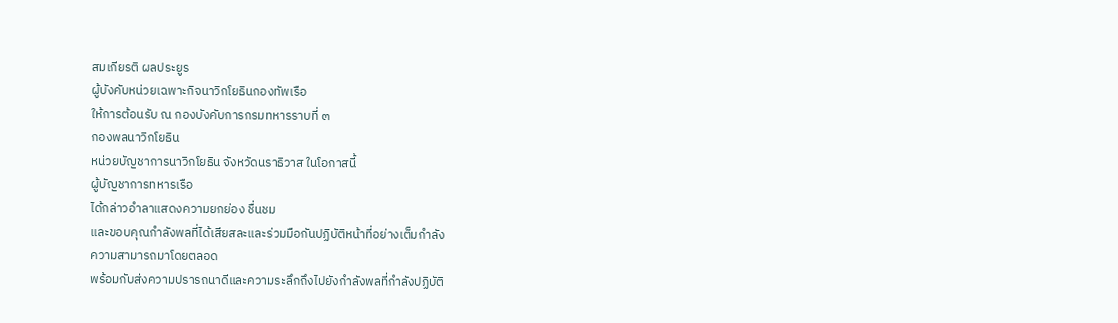สมเกียรติ ผลประยูร
ผู้บังคับหน่วยเฉพาะกิจนาวิกโยธินกองทัพเรือ
ให้การต้อนรับ ณ กองบังคับการกรมทหารราบที่ ๓
กองพลนาวิกโยธิน
หน่วยบัญชาการนาวิกโยธิน จังหวัดนราธิวาส ในโอกาสนี้
ผู้บัญชาการทหารเรือ
ได้กล่าวอำลาแสดงความยกย่อง ชื่นชม
และขอบคุณกำลังพลที่ได้เสียสละและร่วมมือกันปฏิบัติหน้าที่อย่างเต็มกำลัง
ความสามารถมาโดยตลอด
พร้อมกับส่งความปรารถนาดีและความระลึกถึงไปยังกำลังพลที่กำลังปฏิบัติ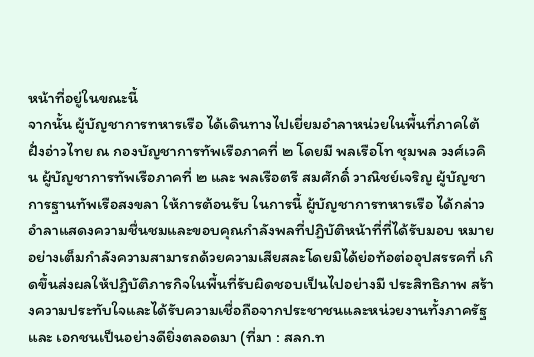หน้าที่อยู่ในขณะนี้
จากนั้น ผู้บัญชาการทหารเรือ ได้เดินทางไปเยี่ยมอำลาหน่วยในพื้นที่ภาคใต้ฝั่งอ่าวไทย ณ กองบัญชาการทัพเรือภาคที่ ๒ โดยมี พลเรือโท ชุมพล วงศ์เวคิน ผู้บัญชาการทัพเรือภาคที่ ๒ และ พลเรือตรี สมศักดิ์ วาณิชย์เจริญ ผู้บัญชาการฐานทัพเรือสงขลา ให้การต้อนรับ ในการนี้ ผู้บัญชาการทหารเรือ ได้กล่าวอำลาแสดงความชื่นชมและขอบคุณกำลังพลที่ปฏิบัติหน้าที่ที่ได้รับมอบ หมายอย่างเต็มกำลังความสามารถด้วยความเสียสละโดยมิได้ย่อท้อต่ออุปสรรคที่ เกิดขึ้นส่งผลให้ปฏิบัติภารกิจในพื้นที่รับผิดชอบเป็นไปอย่างมี ประสิทธิภาพ สร้างความประทับใจและได้รับความเชื่อถือจากประชาชนและหน่วยงานทั้งภาครัฐและ เอกชนเป็นอย่างดียิ่งตลอดมา (ที่มา : สลก.ท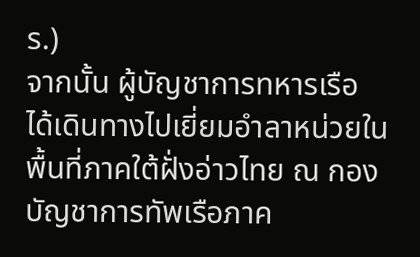ร.)
จากนั้น ผู้บัญชาการทหารเรือ ได้เดินทางไปเยี่ยมอำลาหน่วยในพื้นที่ภาคใต้ฝั่งอ่าวไทย ณ กองบัญชาการทัพเรือภาค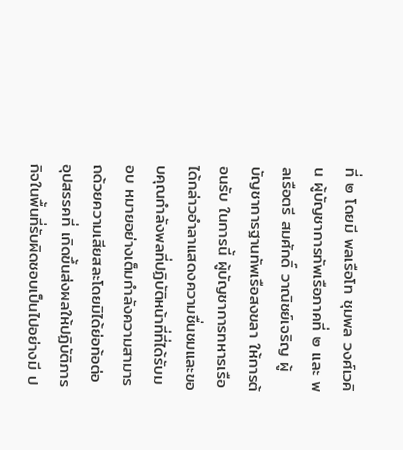ที่ ๒ โดยมี พลเรือโท ชุมพล วงศ์เวคิน ผู้บัญชาการทัพเรือภาคที่ ๒ และ พลเรือตรี สมศักดิ์ วาณิชย์เจริญ ผู้บัญชาการฐานทัพเรือสงขลา ให้การต้อนรับ ในการนี้ ผู้บัญชาการทหารเรือ ได้กล่าวอำลาแสดงความชื่นชมและขอบคุณกำลังพลที่ปฏิบัติหน้าที่ที่ได้รับมอบ หมายอย่างเต็มกำลังความสามารถด้วยความเสียสละโดยมิได้ย่อท้อต่ออุปสรรคที่ เกิดขึ้นส่งผลให้ปฏิบัติภารกิจในพื้นที่รับผิดชอบเป็นไปอย่างมี ป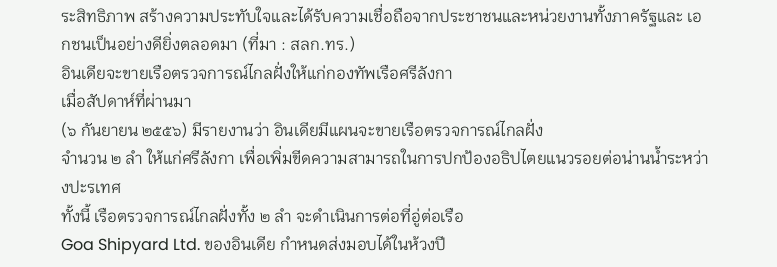ระสิทธิภาพ สร้างความประทับใจและได้รับความเชื่อถือจากประชาชนและหน่วยงานทั้งภาครัฐและ เอกชนเป็นอย่างดียิ่งตลอดมา (ที่มา : สลก.ทร.)
อินเดียจะขายเรือตรวจการณ์ไกลฝั่งให้แก่กองทัพเรือศรีลังกา
เมื่อสัปดาห์ที่ผ่านมา
(๖ กันยายน ๒๕๕๖) มีรายงานว่า อินเดียมีแผนจะขายเรือตรวจการณ์ไกลฝั่ง
จำนวน ๒ ลำ ให้แก่ศรีลังกา เพื่อเพิ่มขีดความสามารถในการปกป้องอธิปไตยแนวรอยต่อน่านน้ำระหว่างปะรเทศ
ทั้งนี้ เรือตรวจการณ์ไกลฝั่งทั้ง ๒ ลำ จะดำเนินการต่อที่อู่ต่อเรือ
Goa Shipyard Ltd. ของอินเดีย กำหนดส่งมอบได้ในห้วงปี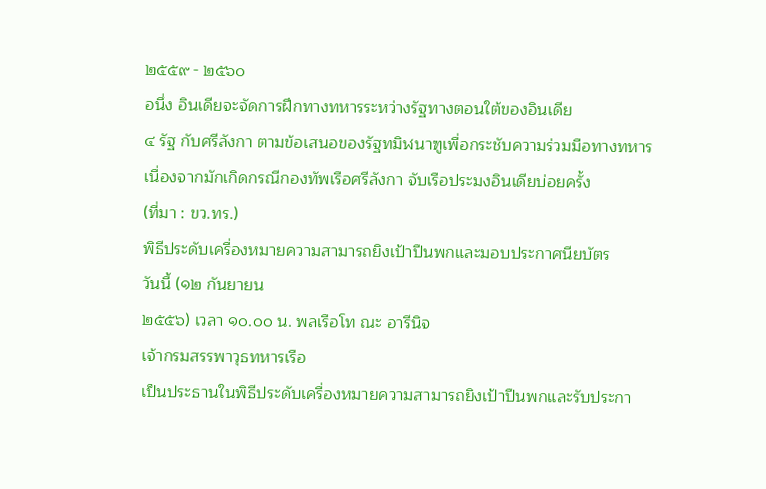๒๕๕๙ - ๒๕๖๐
อนึ่ง อินเดียจะจัดการฝึกทางทหารระหว่างรัฐทางตอนใต้ของอินเดีย
๔ รัฐ กับศรีลังกา ตามข้อเสนอของรัฐทมิฬนาฑูเพื่อกระชับความร่วมมือทางทหาร
เนื่องจากมักเกิดกรณีกองทัพเรือศรีลังกา จับเรือประมงอินเดียบ่อยครั้ง
(ที่มา : ขว.ทร.)
พิธีประดับเครื่องหมายความสามารถยิงเป้าปืนพกและมอบประกาศนียบัตร
วันนี้ (๑๒ กันยายน
๒๕๕๖) เวลา ๑๐.๐๐ น. พลเรือโท ณะ อารีนิจ
เจ้ากรมสรรพาวุธทหารเรือ
เป็นประธานในพิธีประดับเครื่องหมายความสามารถยิงเป้าปืนพกและรับประกา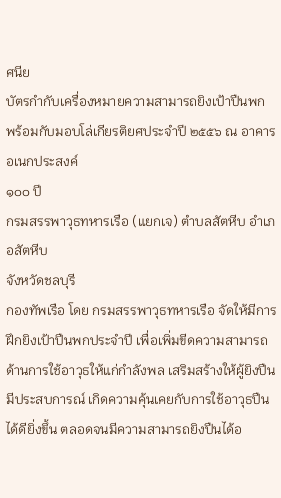ศนีย
บัตรกำกับเครื่องหมายความสามารถยิงเป้าปืนพก
พร้อมกับมอบโล่เกียรติยศประจำปี ๒๕๕๖ ณ อาคารอเนกประสงค์
๑๐๐ ปี
กรมสรรพาวุธทหารเรือ (แยกเจ) ตำบลสัตหีบ อำเภอสัตหีบ
จังหวัดชลบุรี
กองทัพเรือ โดย กรมสรรพาวุธทหารเรือ จัดให้มีการฝึกยิงเป้าปืนพกประจำปี เพื่อเพิ่มขีดความสามารถด้านการใช้อาวุธให้แก่กำลังพล เสริมสร้างให้ผู้ยิงปืนมีประสบการณ์ เกิดความคุ้นเคยกับการใช้อาวุธปืนได้ดียิ่งขึ้น ตลอดจนมีความสามารถยิงปืนได้อ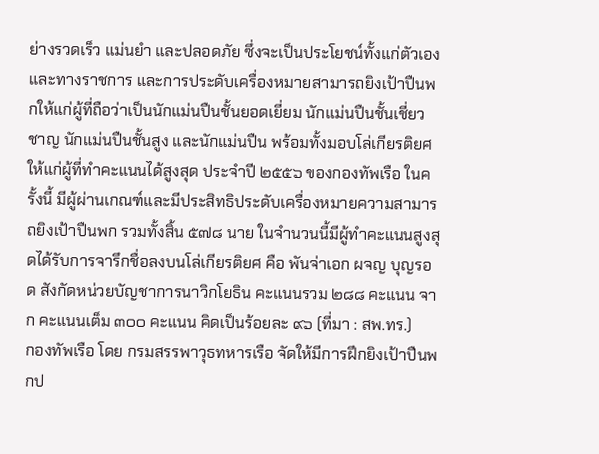ย่างรวดเร็ว แม่นยำ และปลอดภัย ซึ่งจะเป็นประโยชน์ทั้งแก่ตัวเองและทางราชการ และการประดับเครื่องหมายสามารถยิงเป้าปืนพกให้แก่ผู้ที่ถือว่าเป็นนักแม่นปืนชั้นยอดเยี่ยม นักแม่นปืนชั้นเชี่ยวชาญ นักแม่นปืนชั้นสูง และนักแม่นปืน พร้อมทั้งมอบโล่เกียรติยศให้แก่ผู้ที่ทำคะแนนได้สูงสุด ประจำปี ๒๕๕๖ ของกองทัพเรือ ในครั้งนี้ มีผู้ผ่านเกณฑ์และมีประสิทธิประดับเครื่องหมายความสามารถยิงเป้าปืนพก รวมทั้งสิ้น ๕๗๘ นาย ในจำนวนนี้มีผู้ทำคะแนนสูงสุดได้รับการจารึกชื่อลงบนโล่เกียรติยศ คือ พันจ่าเอก ผจญ บุญรอด สังกัดหน่วยบัญชาการนาวิกโยธิน คะแนนรวม ๒๘๘ คะแนน จาก คะแนนเต็ม ๓๐๐ คะแนน คิดเป็นร้อยละ ๙๖ (ที่มา : สพ.ทร.)
กองทัพเรือ โดย กรมสรรพาวุธทหารเรือ จัดให้มีการฝึกยิงเป้าปืนพกป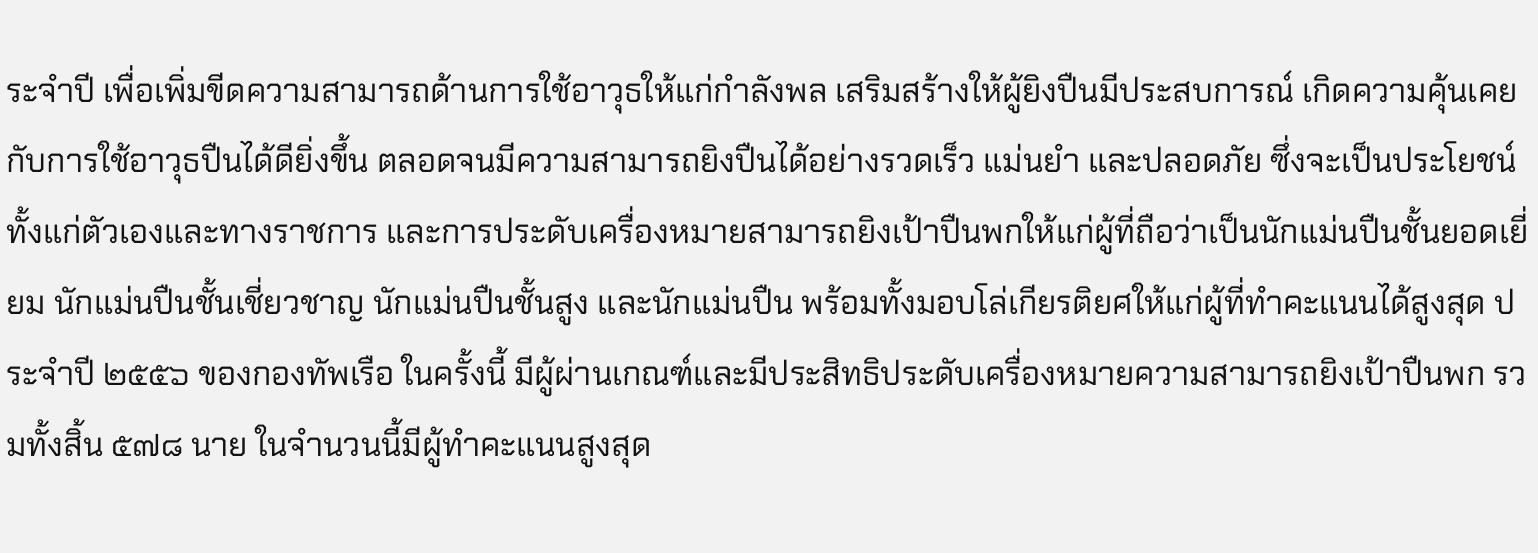ระจำปี เพื่อเพิ่มขีดความสามารถด้านการใช้อาวุธให้แก่กำลังพล เสริมสร้างให้ผู้ยิงปืนมีประสบการณ์ เกิดความคุ้นเคยกับการใช้อาวุธปืนได้ดียิ่งขึ้น ตลอดจนมีความสามารถยิงปืนได้อย่างรวดเร็ว แม่นยำ และปลอดภัย ซึ่งจะเป็นประโยชน์ทั้งแก่ตัวเองและทางราชการ และการประดับเครื่องหมายสามารถยิงเป้าปืนพกให้แก่ผู้ที่ถือว่าเป็นนักแม่นปืนชั้นยอดเยี่ยม นักแม่นปืนชั้นเชี่ยวชาญ นักแม่นปืนชั้นสูง และนักแม่นปืน พร้อมทั้งมอบโล่เกียรติยศให้แก่ผู้ที่ทำคะแนนได้สูงสุด ประจำปี ๒๕๕๖ ของกองทัพเรือ ในครั้งนี้ มีผู้ผ่านเกณฑ์และมีประสิทธิประดับเครื่องหมายความสามารถยิงเป้าปืนพก รวมทั้งสิ้น ๕๗๘ นาย ในจำนวนนี้มีผู้ทำคะแนนสูงสุด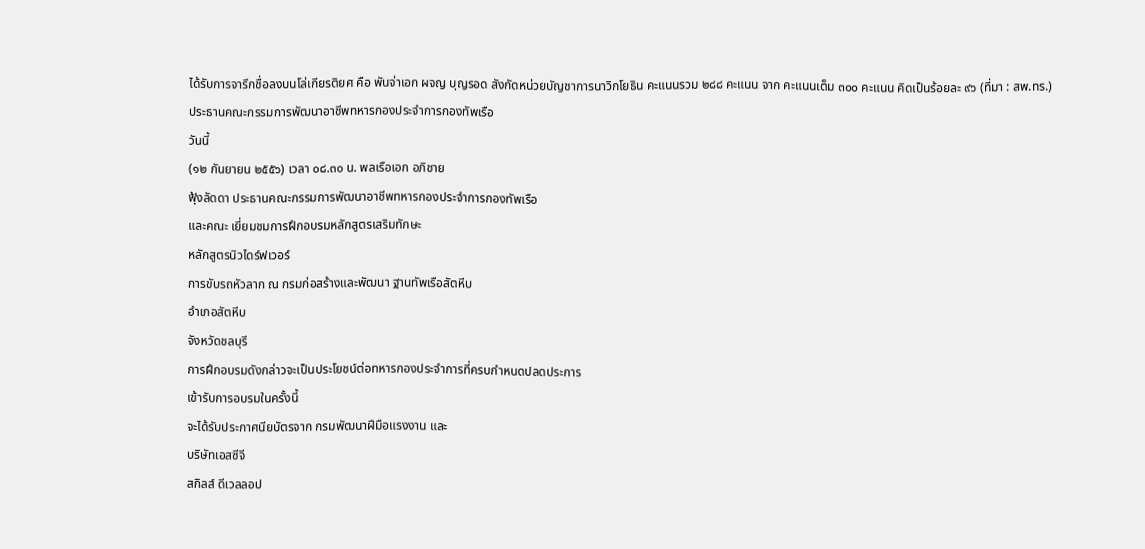ได้รับการจารึกชื่อลงบนโล่เกียรติยศ คือ พันจ่าเอก ผจญ บุญรอด สังกัดหน่วยบัญชาการนาวิกโยธิน คะแนนรวม ๒๘๘ คะแนน จาก คะแนนเต็ม ๓๐๐ คะแนน คิดเป็นร้อยละ ๙๖ (ที่มา : สพ.ทร.)
ประธานคณะกรรมการพัฒนาอาชีพทหารกองประจำการกองทัพเรือ
วันนี้
(๑๒ กันยายน ๒๕๕๖) เวลา ๐๘.๓๐ น. พลเรือเอก อภิชาย
ฟุ้งลัดดา ประธานคณะกรรมการพัฒนาอาชีพทหารกองประจำการกองทัพเรือ
และคณะ เยี่ยมชมการฝึกอบรมหลักสูตรเสริมทักษะ
หลักสูตรนิวไดร์ฟเวอร์
การขับรถหัวลาก ณ กรมก่อสร้างและพัฒนา ฐานทัพเรือสัตหีบ
อำเภอสัตหีบ
จังหวัดชลบุรี
การฝึกอบรมดังกล่าวจะเป็นประโยชน์ต่อทหารกองประจำการที่ครบกำหนดปลดประการ
เข้ารับการอบรมในครั้งนี้
จะได้รับประกาศนียบัตรจาก กรมพัฒนาฝีมือแรงงาน และ
บริษัทเอสซีจี
สกิลส์ ดีเวลลอป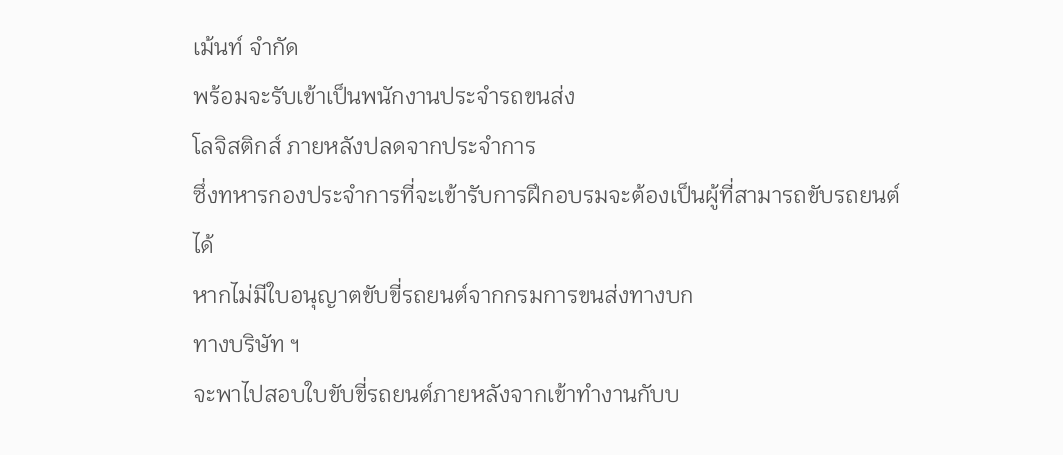เม้นท์ จำกัด
พร้อมจะรับเข้าเป็นพนักงานประจำรถขนส่ง
โลจิสติกส์ ภายหลังปลดจากประจำการ
ซึ่งทหารกองประจำการที่จะเข้ารับการฝึกอบรมจะต้องเป็นผู้ที่สามารถขับรถยนต์
ได้
หากไม่มีใบอนุญาตขับขี่รถยนต์จากกรมการขนส่งทางบก
ทางบริษัท ฯ
จะพาไปสอบใบขับขี่รถยนต์ภายหลังจากเข้าทำงานกับบ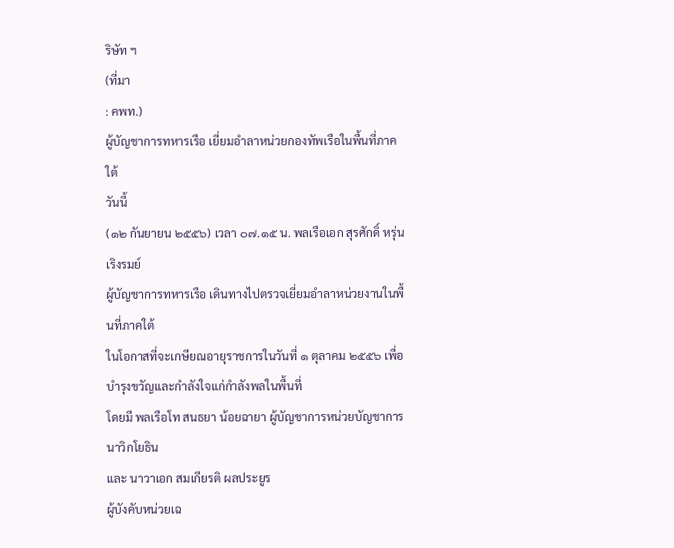ริษัท ฯ
(ที่มา
: คพท.)
ผู้บัญชาการทหารเรือ เยี่ยมอำลาหน่วยกองทัพเรือในพื้นที่ภาคใต้
วันนี้
(๑๒ กันยายน ๒๕๕๖) เวลา ๐๗.๑๕ น. พลเรือเอก สุรศักดิ์ หรุ่นเริงรมย์
ผู้บัญชาการทหารเรือ เดินทางไปตรวจเยี่ยมอำลาหน่วยงานในพื้นที่ภาคใต้
ในโอกาสที่จะเกษียณอายุราชการในวันที่ ๑ ตุลาคม ๒๕๕๖ เพื่อบำรุงขวัญและกำลังใจแก่กำลังพลในพื้นที่
โดยมี พลเรือโท สนธยา น้อยฉายา ผู้บัญชาการหน่วยบัญชาการนาวิกโยธิน
และ นาวาเอก สมเกียรติ ผลประยูร
ผู้บังคับหน่วยเฉ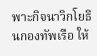พาะกิจนาวิกโยธินกองทัพเรือ ให้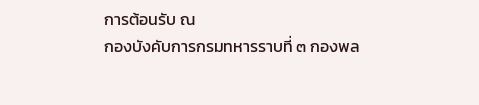การต้อนรับ ณ
กองบังคับการกรมทหารราบที่ ๓ กองพล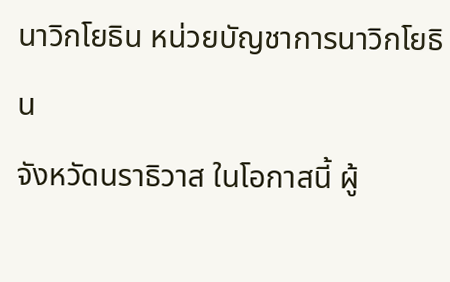นาวิกโยธิน หน่วยบัญชาการนาวิกโยธิน
จังหวัดนราธิวาส ในโอกาสนี้ ผู้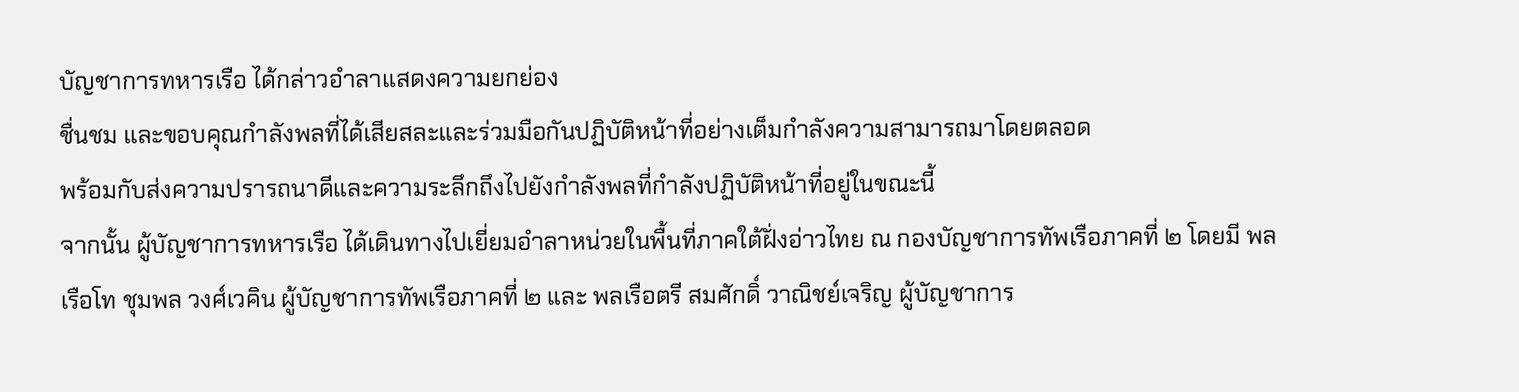บัญชาการทหารเรือ ได้กล่าวอำลาแสดงความยกย่อง
ชื่นชม และขอบคุณกำลังพลที่ได้เสียสละและร่วมมือกันปฏิบัติหน้าที่อย่างเต็มกำลังความสามารถมาโดยตลอด
พร้อมกับส่งความปรารถนาดีและความระลึกถึงไปยังกำลังพลที่กำลังปฏิบัติหน้าที่อยู่ในขณะนี้
จากนั้น ผู้บัญชาการทหารเรือ ได้เดินทางไปเยี่ยมอำลาหน่วยในพื้นที่ภาคใต้ฝั่งอ่าวไทย ณ กองบัญชาการทัพเรือภาคที่ ๒ โดยมี พลเรือโท ชุมพล วงศ์เวคิน ผู้บัญชาการทัพเรือภาคที่ ๒ และ พลเรือตรี สมศักดิ์ วาณิชย์เจริญ ผู้บัญชาการ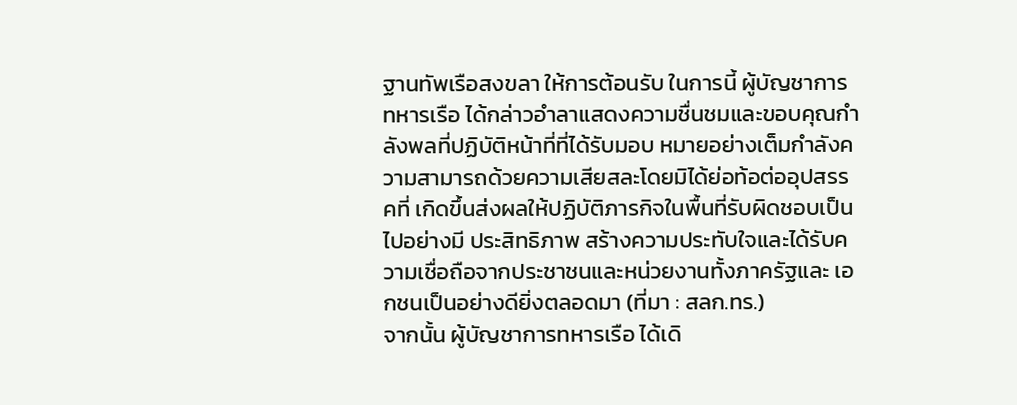ฐานทัพเรือสงขลา ให้การต้อนรับ ในการนี้ ผู้บัญชาการทหารเรือ ได้กล่าวอำลาแสดงความชื่นชมและขอบคุณกำลังพลที่ปฏิบัติหน้าที่ที่ได้รับมอบ หมายอย่างเต็มกำลังความสามารถด้วยความเสียสละโดยมิได้ย่อท้อต่ออุปสรรคที่ เกิดขึ้นส่งผลให้ปฏิบัติภารกิจในพื้นที่รับผิดชอบเป็นไปอย่างมี ประสิทธิภาพ สร้างความประทับใจและได้รับความเชื่อถือจากประชาชนและหน่วยงานทั้งภาครัฐและ เอกชนเป็นอย่างดียิ่งตลอดมา (ที่มา : สลก.ทร.)
จากนั้น ผู้บัญชาการทหารเรือ ได้เดิ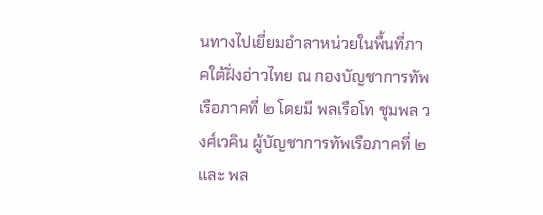นทางไปเยี่ยมอำลาหน่วยในพื้นที่ภาคใต้ฝั่งอ่าวไทย ณ กองบัญชาการทัพเรือภาคที่ ๒ โดยมี พลเรือโท ชุมพล วงศ์เวคิน ผู้บัญชาการทัพเรือภาคที่ ๒ และ พล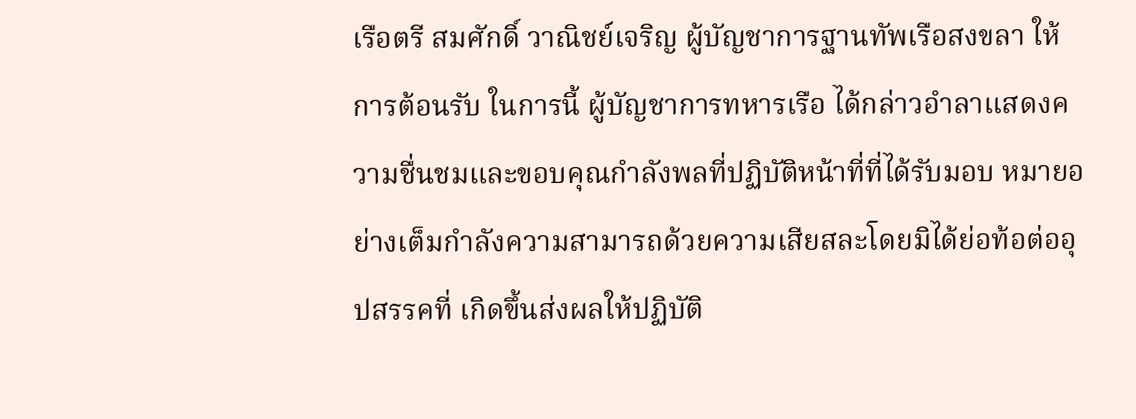เรือตรี สมศักดิ์ วาณิชย์เจริญ ผู้บัญชาการฐานทัพเรือสงขลา ให้การต้อนรับ ในการนี้ ผู้บัญชาการทหารเรือ ได้กล่าวอำลาแสดงความชื่นชมและขอบคุณกำลังพลที่ปฏิบัติหน้าที่ที่ได้รับมอบ หมายอย่างเต็มกำลังความสามารถด้วยความเสียสละโดยมิได้ย่อท้อต่ออุปสรรคที่ เกิดขึ้นส่งผลให้ปฏิบัติ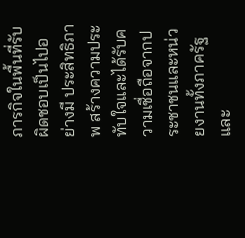ภารกิจในพื้นที่รับผิดชอบเป็นไปอย่างมี ประสิทธิภาพ สร้างความประทับใจและได้รับความเชื่อถือจากประชาชนและหน่วยงานทั้งภาครัฐและ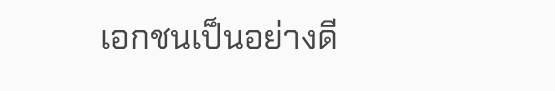เอกชนเป็นอย่างดี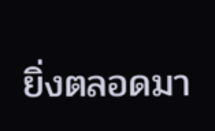ยิ่งตลอดมา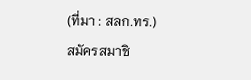(ที่มา : สลก.ทร.)
สมัครสมาชิ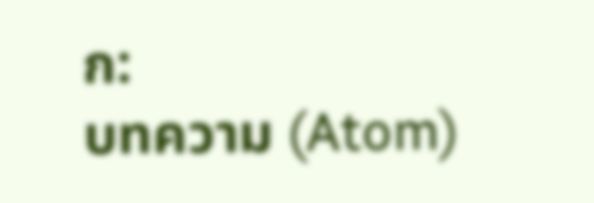ก:
บทความ (Atom)